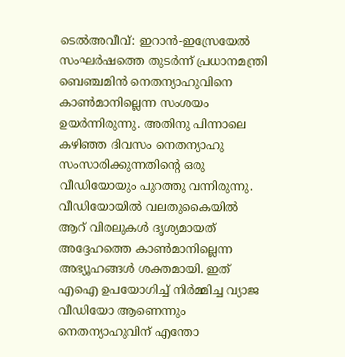ടെൽഅവീവ്: ഇറാൻ-ഇസ്രേയേൽ സംഘർഷത്തെ തുടർന്ന് പ്രധാനമന്ത്രി ബെഞ്ചമിൻ നെതന്യാഹുവിനെ കാൺമാനില്ലെന്ന സംശയം ഉയർന്നിരുന്നു. അതിനു പിന്നാലെ കഴിഞ്ഞ ദിവസം നെതന്യാഹു സംസാരിക്കുന്നതിന്റെ ഒരു വീഡിയോയും പുറത്തു വന്നിരുന്നു. വീഡിയോയിൽ വലതുകൈയിൽ ആറ് വിരലുകൾ ദൃശ്യമായത് അദ്ദേഹത്തെ കാൺമാനില്ലെന്ന അഭ്യൂഹങ്ങൾ ശക്തമായി. ഇത് എഐ ഉപയോഗിച്ച് നിർമ്മിച്ച വ്യാജ വീഡിയോ ആണെന്നും നെതന്യാഹുവിന് എന്തോ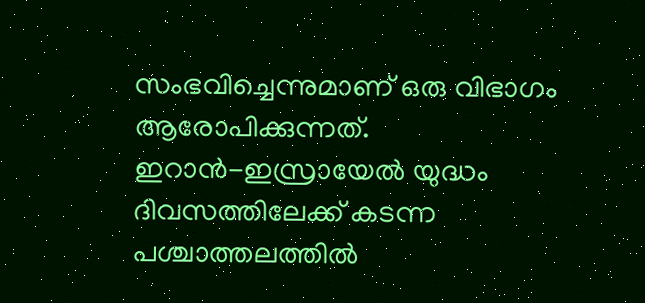സംഭവിച്ചെന്നുമാണ് ഒരു വിഭാഗം ആരോപിക്കുന്നത്.
ഇറാൻ-ഇസ്രായേൽ യുദ്ധം ദിവസത്തിലേക്ക് കടന്ന പശ്ചാത്തലത്തിൽ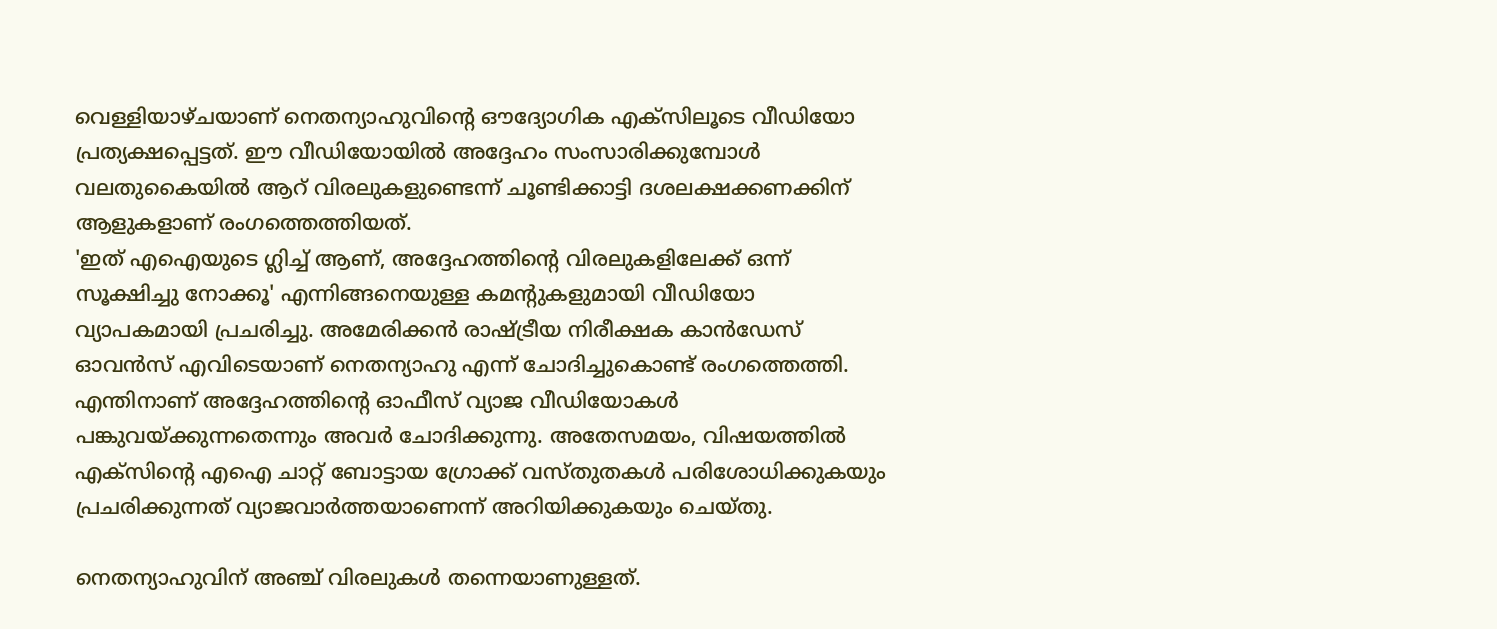വെള്ളിയാഴ്ചയാണ് നെതന്യാഹുവിന്റെ ഔദ്യോഗിക എക്സിലൂടെ വീഡിയോ പ്രത്യക്ഷപ്പെട്ടത്. ഈ വീഡിയോയിൽ അദ്ദേഹം സംസാരിക്കുമ്പോൾ വലതുകൈയിൽ ആറ് വിരലുകളുണ്ടെന്ന് ചൂണ്ടിക്കാട്ടി ദശലക്ഷക്കണക്കിന് ആളുകളാണ് രംഗത്തെത്തിയത്.
'ഇത് എഐയുടെ ഗ്ലിച്ച് ആണ്, അദ്ദേഹത്തിന്റെ വിരലുകളിലേക്ക് ഒന്ന് സൂക്ഷിച്ചു നോക്കൂ' എന്നിങ്ങനെയുള്ള കമന്റുകളുമായി വീഡിയോ വ്യാപകമായി പ്രചരിച്ചു. അമേരിക്കൻ രാഷ്ട്രീയ നിരീക്ഷക കാൻഡേസ് ഓവൻസ് എവിടെയാണ് നെതന്യാഹു എന്ന് ചോദിച്ചുകൊണ്ട് രംഗത്തെത്തി. എന്തിനാണ് അദ്ദേഹത്തിന്റെ ഓഫീസ് വ്യാജ വീഡിയോകൾ പങ്കുവയ്ക്കുന്നതെന്നും അവർ ചോദിക്കുന്നു. അതേസമയം, വിഷയത്തിൽ എക്സിന്റെ എഐ ചാറ്റ് ബോട്ടായ ഗ്രോക്ക് വസ്തുതകൾ പരിശോധിക്കുകയും പ്രചരിക്കുന്നത് വ്യാജവാർത്തയാണെന്ന് അറിയിക്കുകയും ചെയ്തു.

നെതന്യാഹുവിന് അഞ്ച് വിരലുകൾ തന്നെയാണുള്ളത്.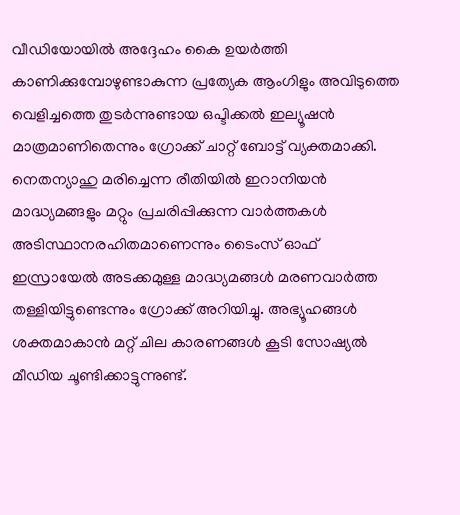വീഡിയോയിൽ അദ്ദേഹം കൈ ഉയർത്തി കാണിക്കുമ്പോഴുണ്ടാകുന്ന പ്രത്യേക ആംഗിളും അവിടുത്തെ വെളിച്ചത്തെ തുടർന്നുണ്ടായ ഒപ്ടിക്കൽ ഇല്യൂഷൻ മാത്രമാണിതെന്നും ഗ്രോക്ക് ചാറ്റ് ബോട്ട് വ്യക്തമാക്കി.
നെതന്യാഹു മരിച്ചെന്ന രീതിയിൽ ഇറാനിയൻ മാദ്ധ്യമങ്ങളും മറ്റും പ്രചരിപ്പിക്കുന്ന വാർത്തകൾ അടിസ്ഥാനരഹിതമാണെന്നും ടൈംസ് ഓഫ് ഇസ്രായേൽ അടക്കമുള്ള മാദ്ധ്യമങ്ങൾ മരണവാർത്ത തള്ളിയിട്ടുണ്ടെന്നും ഗ്രോക്ക് അറിയിച്ചു. അഭ്യൂഹങ്ങൾ ശക്തമാകാൻ മറ്റ് ചില കാരണങ്ങൾ കൂടി സോഷ്യൽ മീഡിയ ചൂണ്ടിക്കാട്ടുന്നുണ്ട്.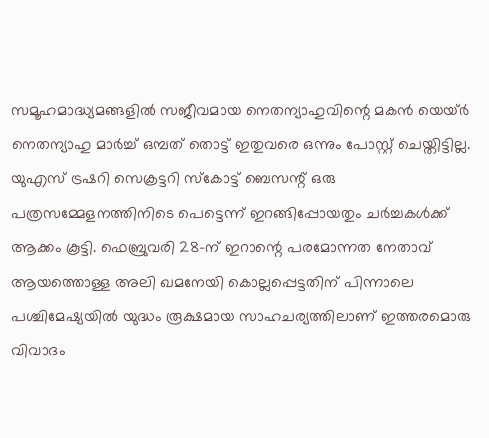സമൂഹമാദ്ധ്യമങ്ങളിൽ സജീവമായ നെതന്യാഹുവിന്റെ മകൻ യെയ്ർ നെതന്യാഹു മാർച്ച് ഒമ്പത് തൊട്ട് ഇതുവരെ ഒന്നും പോസ്റ്റ് ചെയ്തിട്ടില്ല.
യുഎസ് ട്രഷറി സെക്രട്ടറി സ്കോട്ട് ബെസന്റ് ഒരു പത്രസമ്മേളനത്തിനിടെ പെട്ടെന്ന് ഇറങ്ങിപ്പോയതും ചർച്ചകൾക്ക് ആക്കം കൂട്ടി. ഫെബ്രുവരി 28-ന് ഇറാന്റെ പരമോന്നത നേതാവ് ആയത്തൊള്ള അലി ഖമനേയി കൊല്ലപ്പെട്ടതിന് പിന്നാലെ പശ്ചിമേഷ്യയിൽ യുദ്ധം രൂക്ഷമായ സാഹചര്യത്തിലാണ് ഇത്തരമൊരു വിവാദം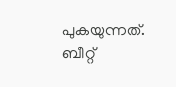പുകയുന്നത്. ബീറ്റ്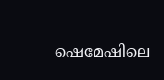ഷെമേഷിലെ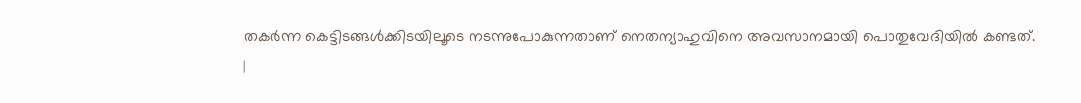തകർന്ന കെട്ടിടങ്ങൾക്കിടയിലൂടെ നടന്നുപോകുന്നതാണ് നെതന്യാഹുവിനെ അവസാനമായി പൊതുവേദിയിൽ കണ്ടത്.
|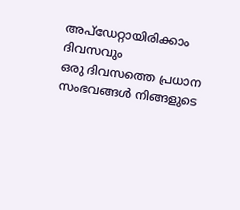അപ്ഡേറ്റായിരിക്കാം ദിവസവും
ഒരു ദിവസത്തെ പ്രധാന സംഭവങ്ങൾ നിങ്ങളുടെ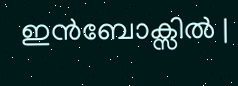ഇൻബോക്സിൽ |